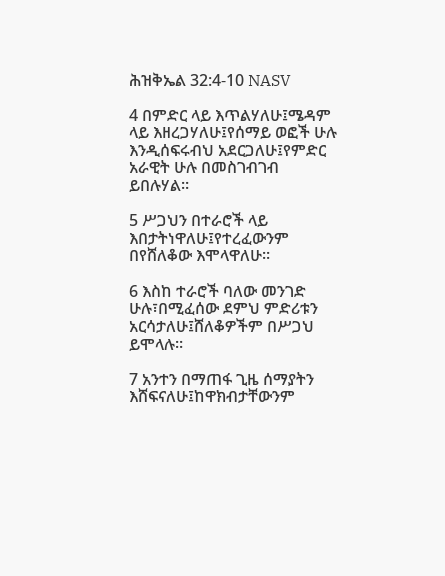ሕዝቅኤል 32:4-10 NASV

4 በምድር ላይ እጥልሃለሁ፤ሜዳም ላይ እዘረጋሃለሁ፤የሰማይ ወፎች ሁሉ እንዲሰፍሩብህ አደርጋለሁ፤የምድር አራዊት ሁሉ በመስገብገብ ይበሉሃል።

5 ሥጋህን በተራሮች ላይ እበታትነዋለሁ፤የተረፈውንም በየሸለቆው እሞላዋለሁ።

6 እስከ ተራሮች ባለው መንገድ ሁሉ፣በሚፈሰው ደምህ ምድሪቱን አርሳታለሁ፤ሸለቆዎችም በሥጋህ ይሞላሉ።

7 አንተን በማጠፋ ጊዜ ሰማያትን እሸፍናለሁ፤ከዋክብታቸውንም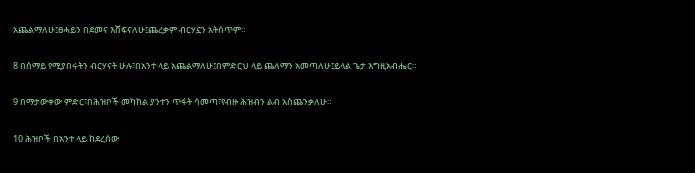አጨልማለሁ፤ፀሓይን በደመና እሸፍናለሁ፤ጨረቃም ብርሃኗን አትሰጥም።

8 በሰማይ የሚያበሩትን ብርሃናት ሁሉ፣በአንተ ላይ አጨልማለሁ፤በምድርህ ላይ ጨለማን አመጣለሁ፤ይላል ጌታ እግዚአብሔር።

9 በማታውቀው ምድር፣በሕዝቦች መካከል ያንተን ጥፋት ሳመጣ፣የብዙ ሕዝብን ልብ አስጨንቃለሁ።

10 ሕዝቦች በአንተ ላይ ከደረሰው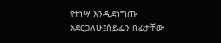የተነሣ እንዲደነግጡ አደርጋለሁ፤ሰይፌን በፊታቸው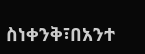ስነቀንቅ፣በአንተ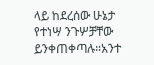ላይ ከደረሰው ሁኔታ የተነሣ ንጉሦቻቸው ይንቀጠቀጣሉ።አንተ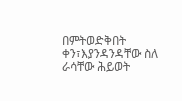በምትወድቅበት ቀን፣እያንዳንዳቸው ስለ ራሳቸው ሕይወት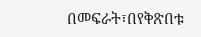በመፍራት፣በየቅጽበቱ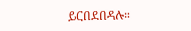ይርበደበዳሉ።